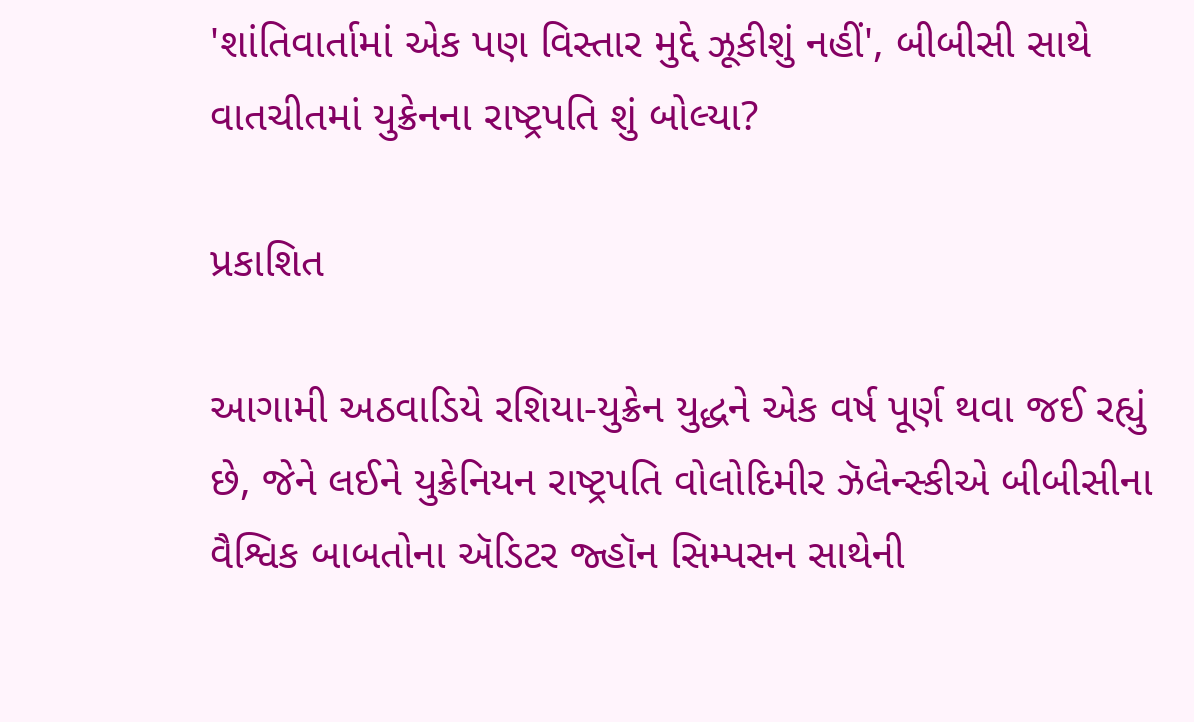'શાંતિવાર્તામાં એક પણ વિસ્તાર મુદ્દે ઝૂકીશું નહીં', બીબીસી સાથે વાતચીતમાં યુક્રેનના રાષ્ટ્રપતિ શું બોલ્યા?

પ્રકાશિત

આગામી અઠવાડિયે રશિયા-યુક્રેન યુદ્ધને એક વર્ષ પૂર્ણ થવા જઈ રહ્યું છે, જેને લઈને યુક્રેનિયન રાષ્ટ્રપતિ વોલોદિમીર ઝૅલેન્સ્કીએ બીબીસીના વૈશ્વિક બાબતોના ઍડિટર જ્હૉન સિમ્પસન સાથેની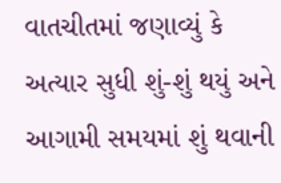વાતચીતમાં જણાવ્યું કે અત્યાર સુધી શું-શું થયું અને આગામી સમયમાં શું થવાની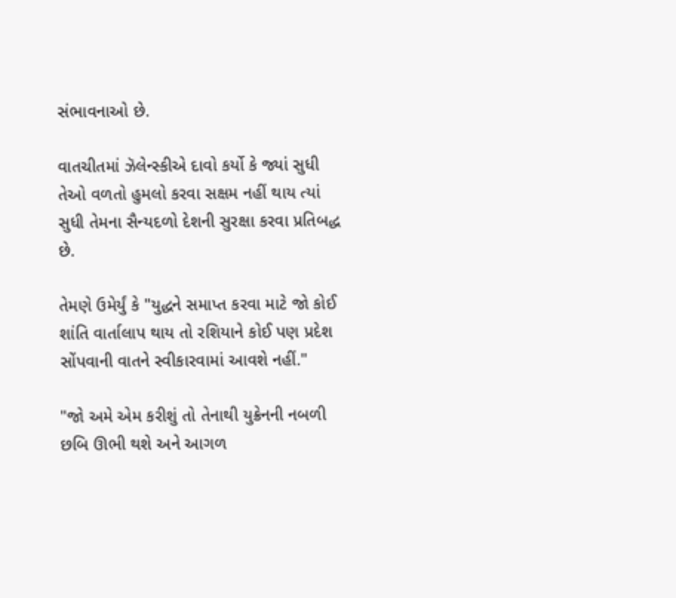સંભાવનાઓ છે.

વાતચીતમાં ઝૅલેન્સ્કીએ દાવો કર્યો કે જ્યાં સુધી તેઓ વળતો હુમલો કરવા સક્ષમ નહીં થાય ત્યાં સુધી તેમના સૈન્યદળો દેશની સુરક્ષા કરવા પ્રતિબદ્ધ છે.

તેમણે ઉમેર્યું કે "યુદ્ધને સમાપ્ત કરવા માટે જો કોઈ શાંતિ વાર્તાલાપ થાય તો રશિયાને કોઈ પણ પ્રદેશ સોંપવાની વાતને સ્વીકારવામાં આવશે નહીં."

"જો અમે એમ કરીશું તો તેનાથી યુક્રેનની નબળી છબિ ઊભી થશે અને આગળ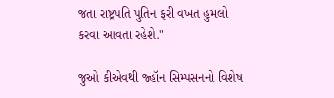જતા રાષ્ટ્રપતિ પુતિન ફરી વખત હુમલો કરવા આવતા રહેશે."

જુઓ કીએવથી જ્હૉન સિમ્પસનનો વિશેષ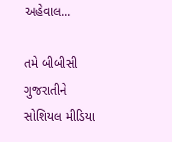અહેવાલ...

તમે બીબીસી ગુજરાતીને સોશિયલ મીડિયા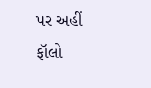પર અહીં ફૉલો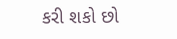કરી શકો છો